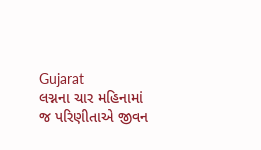Gujarat
લગ્નના ચાર મહિનામાં જ પરિણીતાએ જીવન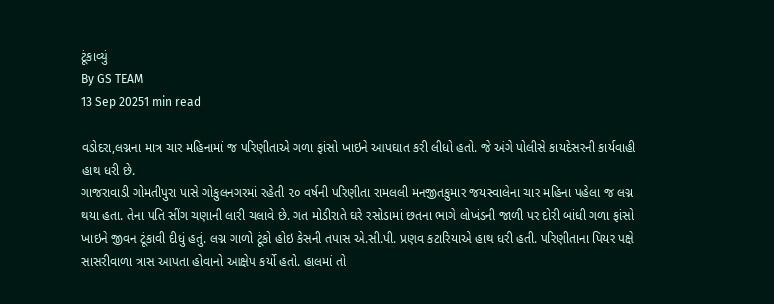ટૂંકાવ્યું
By GS TEAM
13 Sep 20251 min read

વડોદરા,લગ્નના માત્ર ચાર મહિનામાં જ પરિણીતાએ ગળા ફાંસો ખાઇને આપઘાત કરી લીધો હતો. જે અંગે પોલીસે કાયદેસરની કાર્યવાહી હાથ ધરી છે.
ગાજરાવાડી ગોમતીપુરા પાસે ગોકુલનગરમાં રહેતી ૨૦ વર્ષની પરિણીતા રામલલી મનજીતકુમાર જયસ્વાલેના ચાર મહિના પહેલા જ લગ્ન થયા હતા. તેના પતિ સીંગ ચણાની લારી ચલાવે છે. ગત મોડીરાતે ઘરે રસોડામાં છતના ભાગે લોખંડની જાળી પર દોરી બાંધી ગળા ફાંસો ખાઇને જીવન ટૂંકાવી દીધું હતું. લગ્ન ગાળો ટૂંકો હોઇ કેસની તપાસ એ.સી.પી. પ્રણવ કટારિયાએ હાથ ધરી હતી. પરિણીતાના પિયર પક્ષે સાસરીવાળા ત્રાસ આપતા હોવાનો આક્ષેપ કર્યો હતો. હાલમાં તો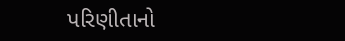પરિણીતાનો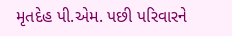મૃતદેહ પી.એમ. પછી પરિવારને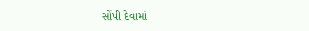સોંપી દેવામાં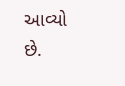આવ્યો છે.